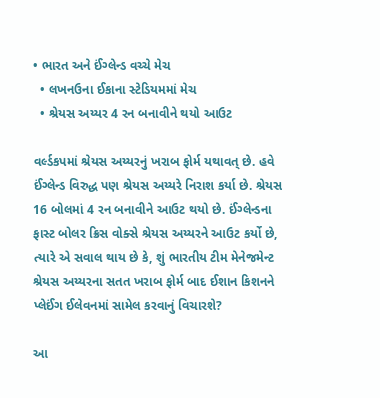• ભારત અને ઈંગ્લેન્ડ વચ્ચે મેચ
  • લખનઉના ઈકાના સ્ટેડિયમમાં મેચ
  • શ્રેયસ અય્યર 4 રન બનાવીને થયો આઉટ

વર્લ્ડકપમાં શ્રેયસ અય્યરનું ખરાબ ફોર્મ યથાવત્ છે. હવે ઈંગ્લેન્ડ વિરુદ્ધ પણ શ્રેયસ અય્યરે નિરાશ કર્યા છે. શ્રેયસ 16 બોલમાં 4 રન બનાવીને આઉટ થયો છે. ઈંગ્લેન્ડના ફાસ્ટ બોલર ક્રિસ વોક્સે શ્રેયસ અય્યરને આઉટ કર્યો છે, ત્યારે એ સવાલ થાય છે કે, શું ભારતીય ટીમ મેનેજમેન્ટ શ્રેયસ અય્યરના સતત ખરાબ ફોર્મ બાદ ઈશાન કિશનને પ્લેઈંગ ઈલેવનમાં સામેલ કરવાનું વિચારશે?

આ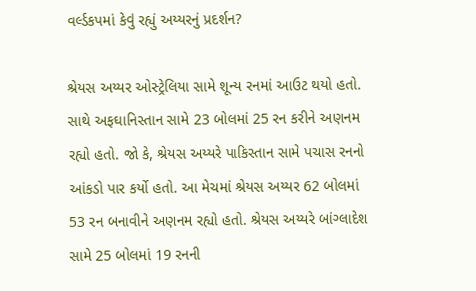વર્લ્ડકપમાં કેવું રહ્યું અય્યરનું પ્રદર્શન?

શ્રેયસ અય્યર ઓસ્ટ્રેલિયા સામે શૂન્ય રનમાં આઉટ થયો હતો. સાથે અફઘાનિસ્તાન સામે 23 બોલમાં 25 રન કરીને અણનમ રહ્યો હતો. જો કે, શ્રેયસ અય્યરે પાકિસ્તાન સામે પચાસ રનનો આંકડો પાર કર્યો હતો. આ મેચમાં શ્રેયસ અય્યર 62 બોલમાં 53 રન બનાવીને અણનમ રહ્યો હતો. શ્રેયસ અય્યરે બાંગ્લાદેશ સામે 25 બોલમાં 19 રનની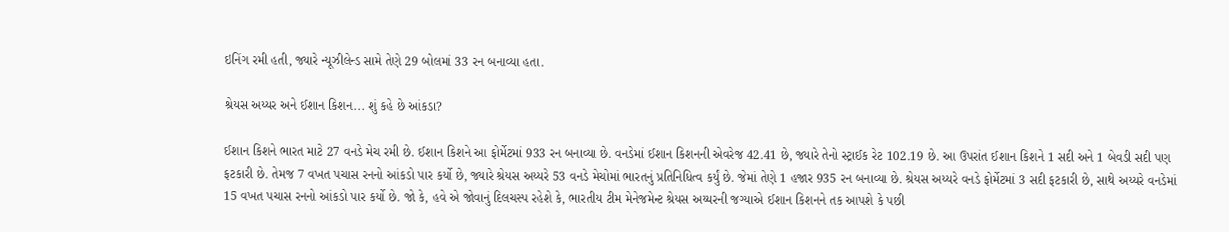ઇનિંગ રમી હતી, જ્યારે ન્યૂઝીલેન્ડ સામે તેણે 29 બોલમાં 33 રન બનાવ્યા હતા.

શ્રેયસ અય્યર અને ઈશાન કિશન... શું કહે છે આંકડા?

ઈશાન કિશને ભારત માટે 27 વનડે મેચ રમી છે. ઈશાન કિશને આ ફોર્મેટમાં 933 રન બનાવ્યા છે. વનડેમાં ઈશાન કિશનની એવરેજ 42.41 છે, જ્યારે તેનો સ્ટ્રાઈક રેટ 102.19 છે. આ ઉપરાંત ઈશાન કિશને 1 સદી અને 1 બેવડી સદી પણ ફટકારી છે. તેમજ 7 વખત પચાસ રનનો આંકડો પાર કર્યો છે, જ્યારે શ્રેયસ અય્યરે 53 વનડે મેચોમાં ભારતનું પ્રતિનિધિત્વ કર્યું છે. જેમાં તેણે 1 હજાર 935 રન બનાવ્યા છે. શ્રેયસ અય્યરે વનડે ફોર્મેટમાં 3 સદી ફટકારી છે, સાથે અય્યરે વનડેમાં 15 વખત પચાસ રનનો આંકડો પાર કર્યો છે. જો કે, હવે એ જોવાનું દિલચસ્પ રહેશે કે, ભારતીય ટીમ મેનેજમેન્ટ શ્રેયસ અય્યરની જગ્યાએ ઈશાન કિશનને તક આપશે કે પછી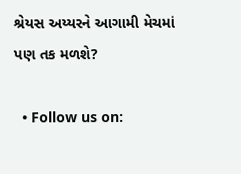શ્રેયસ અય્યરને આગામી મેચમાં પણ તક મળશે?

  • Follow us on: